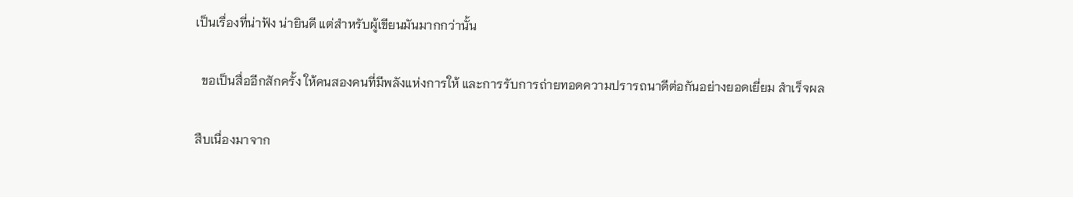เป็นเรื่องที่น่าฟัง น่ายินดี แต่สำหรับผู้เขียนมันมากกว่านั้น

  ขอเป็นสื่ออีกสักครั้ง ให้คนสองคนที่มีพลังแห่งการให้ และการรับการถ่ายทอดความปรารถนาดีต่อกันอย่างยอดเยี่ยม สำเร็จผล

สืบเนื่องมาจาก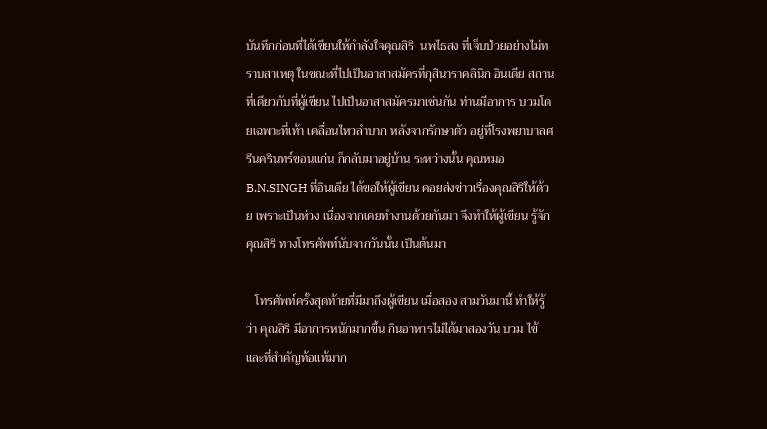บันทึกก่อนที่ได้เขียนให้กำลังใจคุณสิริ  นพไธสง ที่เจ็บป่วยอย่างไม่ทราบสาเหตุ ในขณะที่ไปเป็นอาสาสมัครที่กุสินาราคลินิก อินเดีย สถานที่เดียวกับที่ผู้เขียน ไปเป็นอาสาสมัครมาเช่นกัน ท่านมีอาการ บวมโดยเฉพาะที่เท้า เคลื่อนไหวลำบาก หลังจากรักษาตัว อยู่ที่โรงพยาบาลศรีนครินทร์ขอนแก่น ก็กลับมาอยู่บ้าน ระหว่างนั้น คุณหมอ B.N.SINGH ที่อินเดีย ได้ขอให้ผู้เขียน คอยส่งข่าวเรื่องคุณสิริให้ด้วย เพราะเป็นห่วง เนื่องจากเคยทำงานด้วยกันมา จึงทำให้ผู้เขียน รู้จักคุณสิริ ทางโทรศัพท์นับจากวันนั้น เป็นต้นมา

   โทรศัพท์ครั้งสุดท้ายที่มีมาถึงผู้เขียน เมื่อสอง สามวันมานี้ ทำให้รู้ว่า คุณสิริ มีอาการหนักมากขึ้น กินอาหารไม่ได้มาสองวัน บวม ไข้ และที่สำคัญท้อแท้มาก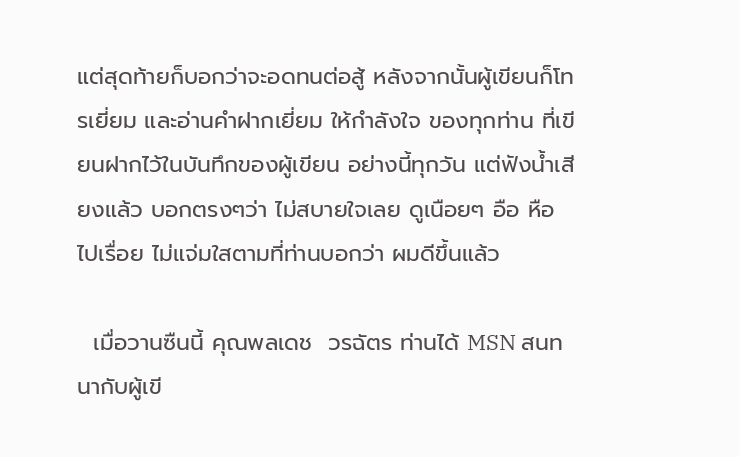แต่สุดท้ายก็บอกว่าจะอดทนต่อสู้ หลังจากนั้นผู้เขียนก็โทรเยี่ยม และอ่านคำฝากเยี่ยม ให้กำลังใจ ของทุกท่าน ที่เขียนฝากไว้ในบันทึกของผู้เขียน อย่างนี้ทุกวัน แต่ฟังน้ำเสียงแล้ว บอกตรงๆว่า ไม่สบายใจเลย ดูเนือยๆ อือ หือ ไปเรื่อย ไม่แจ่มใสตามที่ท่านบอกว่า ผมดีขึ้นแล้ว

  เมื่อวานซืนนี้ คุณพลเดช  วรฉัตร ท่านได้ MSN สนทนากับผู้เขี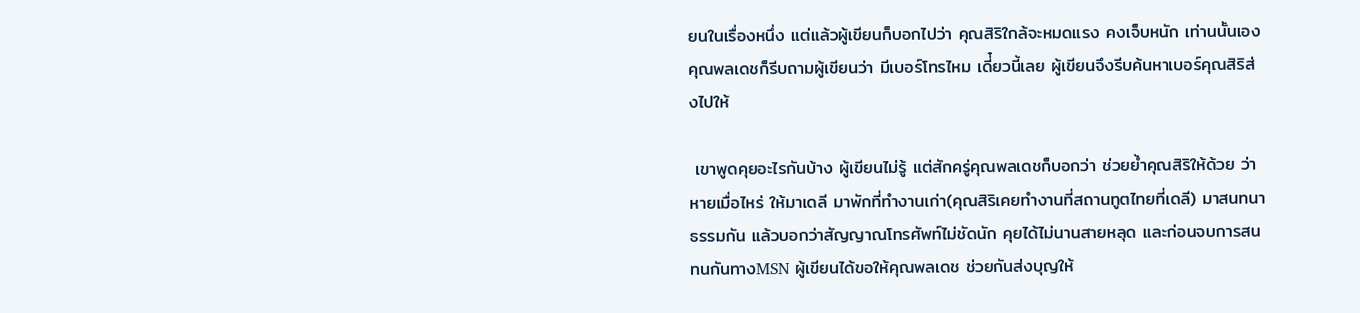ยนในเรื่องหนึ่ง แต่แล้วผู้เขียนก็บอกไปว่า คุณสิริใกล้จะหมดแรง คงเจ็บหนัก เท่านนั้นเอง คุณพลเดชก็รีบถามผู้เขียนว่า มีเบอร์โทรไหม เดี่๋ยวนี้เลย ผู้เขียนจึงรีบค้นหาเบอร์คุณสิริส่งไปให้

 เขาพูดคุยอะไรกันบ้าง ผู้เขียนไม่รู้ แต่สักครู่คุณพลเดชก็บอกว่า ช่วยย้ำคุณสิริให้ด้วย ว่าหายเมื่อไหร่ ให้มาเดลี มาพักที่ทำงานเก่า(คุณสิริเคยทำงานที่สถานทูตไทยที่เดลี) มาสนทนาธรรมกัน แล้วบอกว่าสัญญาณโทรศัพท์ไม่ชัดนัก คุยได้ไม่นานสายหลุด และก่อนจบการสนทนกันทางMSN ผู้เขียนได้ขอให้คุณพลเดช ช่วยกันส่งบุญให้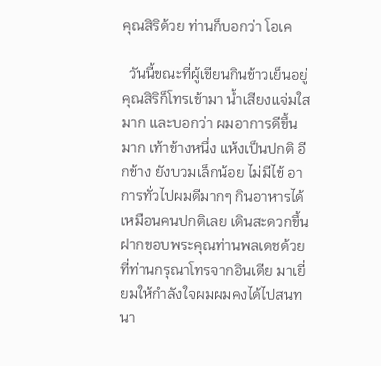คุณสิริด้วย ท่านก็บอกว่า โอเค

  วันนี้ขณะที่ผู้เขียนกินข้าวเย็นอยู่ คุณสิริก็โทรเข้ามา น้ำเสียงแจ่มใสมาก และบอกว่า ผมอาการดีขึ้นมาก เท้าข้างหนึ่ง แห้งเป็นปกติ อีกข้าง ยังบวมเล็กน้อย ไม่มีไข้ อาการทั่วไปผมดีมากๆ กินอาหารได้ เหมือนคนปกติเลย เดินสะดวกขึ้น ฝากขอบพระคุณท่านพลเดชด้วย ที่ท่านกรุณาโทรจากอินเดีย มาเยี่ยมให้กำลังใจผมผมคงได้ไปสนทนา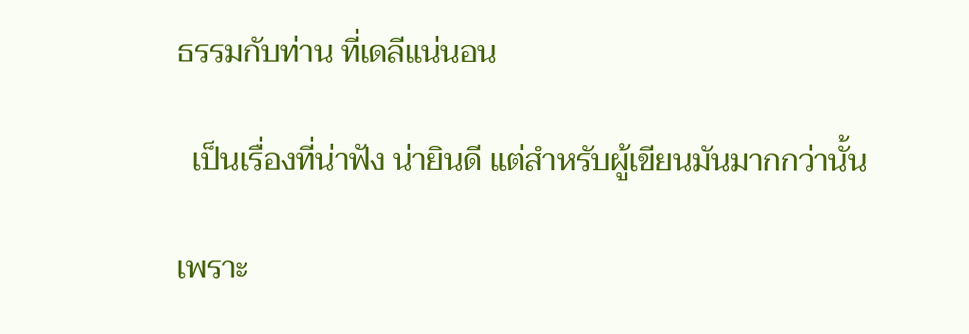ธรรมกับท่าน ที่เดลีแน่นอน

  เป็นเรื่องที่น่าฟัง น่ายินดี แต่สำหรับผู้เขียนมันมากกว่านั้น

เพราะ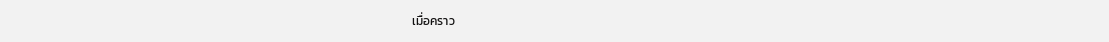เมื่อคราว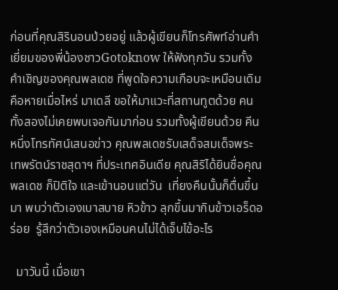ก่อนที่คุณสิรินอนป่วยอยู่ แล้วผู้เขียนก็โทรศัพท์อ่านคำเยี่ยมของพี่น้องชาวGotoknow ให้ฟังทุกวัน รวมทั้งคำเชิญของคุณพลเดช ที่พูดใจความเกือบจะเหมือนเดิม คือหายเมื่อไหร่ มาเดลี ขอให้มาแวะที่สถานทูตด้วย คนทั้งสองไม่เคยพบเจอกันมาก่อน รวมทั้งผู้เขียนด้วย คีนหนึ่งโทรทัศน์เสนอข่าว คุณพลเดชรับเสด็จสมเด็จพระเทพรัตน์ราชสุดาฯ ที่ประเทศอินเดีย คุณสิริได้ยินชื่อคุณพลเดช ก็ปิติใจ และเข้านอนแต่วัน  เที่ยงคืนนั้นก็ตื่นขึ้นมา พบว่าตัวเองเบาสบาย หิวข้าว ลุกขึ้นมากินข้าวเอร็ดอร่อย  รู้สึกว่าตัวเองเหมือนคนไม่ได้เจ็บไข้อะไร

  มาวันนี้ เมื่อเขา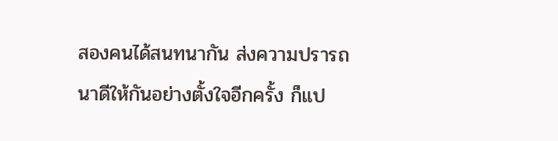สองคนได้สนทนากัน ส่งความปรารถนาดีให้กันอย่างตั้งใจอีกครั้ง ก็แป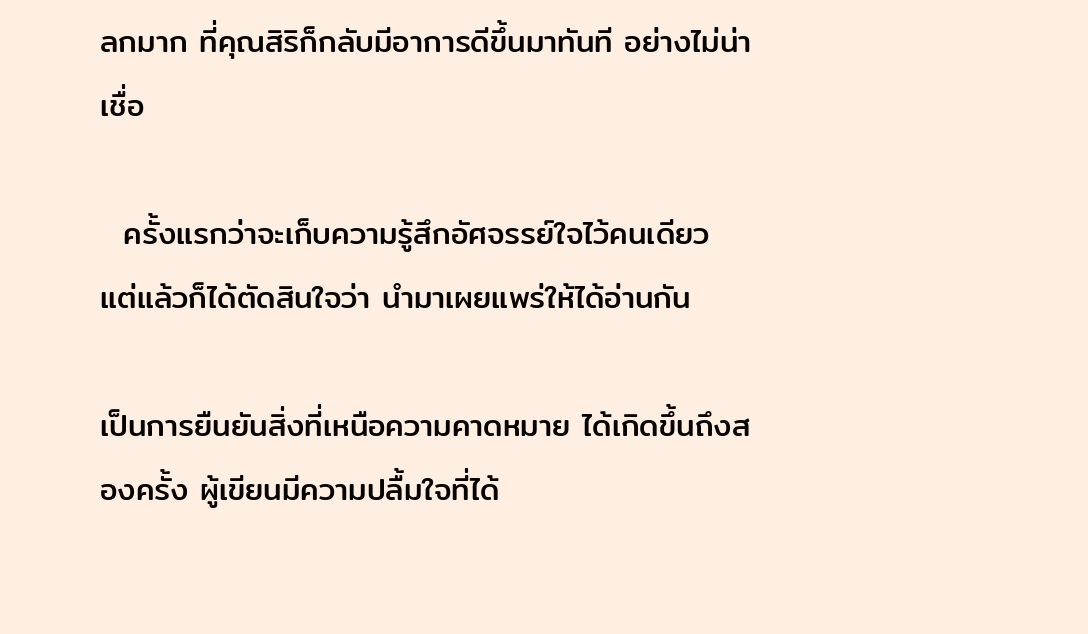ลกมาก ที่คุณสิริก็กลับมีอาการดีขึ้นมาทันที อย่างไม่น่าเชื่อ

  ครั้งแรกว่าจะเก็บความรู้สึกอัศจรรย์ใจไว้คนเดียว แต่แล้วก็ได้ตัดสินใจว่า นำมาเผยแพร่ให้ได้อ่านกัน

เป็นการยืนยันสิ่งที่เหนือความคาดหมาย ได้เกิดขึ้นถึงสองครั้ง ผู้เขียนมีความปลื้มใจที่ได้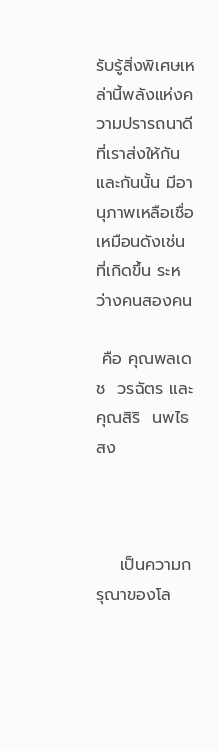รับรู้สิ่งพิเศษเหล่านี้พลังแห่งความปรารถนาดี ที่เราส่งให้กันและกันนั้น มีอานุภาพเหลือเชื่อ เหมือนดังเช่นที่เกิดขึ้น ระหว่างคนสองคน

 คือ คุณพลเดช  วรฉัตร และคุณสิริ  นพไธสง



    เป็นความกรุณาของโล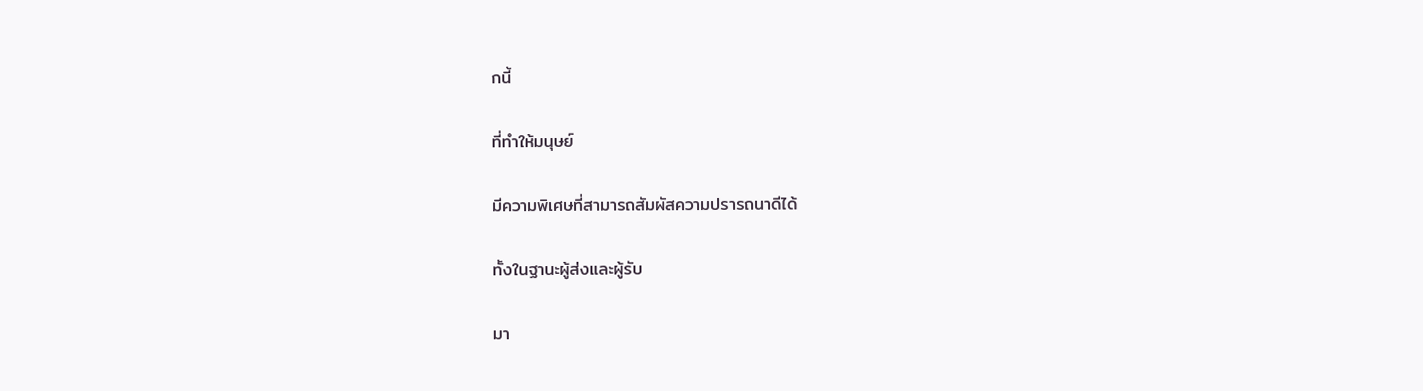กนี้

ที่ทำให้มนุษย์

มีความพิเศษที่สามารถสัมผัสความปรารถนาดีได้

ทั้งในฐานะผู้ส่งและผู้รับ

มา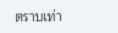ตราบเท่า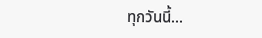ทุกวันนี้...